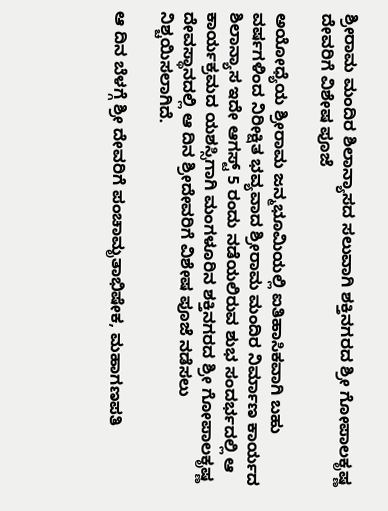ಶ್ರೀರಾಮ ಮಂದಿರ ಶಿಲಾನ್ಯಾಸದ ಸಲುವಾಗಿ ಶಕ್ತಿನಗರದ ಶ್ರೀ ಗೋಪಾಲಕೃಷ್ಣ ದೇವರಿಗೆ ವಿಶೇಷ ಪೂಜೆ

ಅಯೋಧ್ಯೆಯ ಶ್ರೀರಾಮ ಜನ್ಮಭೂಮಿಯಲ್ಲಿ ಐತಿಹಾಸಿಕವಾಗಿ ಬಹು ವರ್ಷಗಳಿಂದ ನಿರೀಕ್ಷಿತ ಭವ್ಯವಾದ ಶ್ರೀರಾಮ ಮಂದಿರ ನಿರ್ಮಾಣ ಕಾರ್ಯದ ಶಿಲಾನ್ಯಾಸ ಇದೇ ಆಗಸ್ಟ್ 5 ರಂದು ನಡೆಯಲಿರುವ ಶುಭ ಸಂದರ್ಭದಲ್ಲಿ ಆ ಕಾರ್ಯಕ್ರಮದ ಯಶಸ್ಸಿಗಾಗಿ ಮಂಗಳೂರಿನ ಶಕ್ತಿನಗರದ ಶ್ರೀ ಗೋಪಾಲಕೃಷ್ಣ ದೇವಸ್ಥಾನದಲ್ಲಿ ಆ ದಿನ ಶ್ರೀದೇವರಿಗೆ ವಿಶೇಷ ಪೂಜೆ ನಡೆಸಲು ನಿಶ್ಚಯಿಸಲಾಗಿದೆ.

ಆ ದಿನ ಬೆಳಗ್ಗೆ ಶ್ರೀ ದೇವರಿಗೆ ಪಂಚಾಮೃತಾಭಿಷೇಕ, ಮಹಾಗಣಪತಿ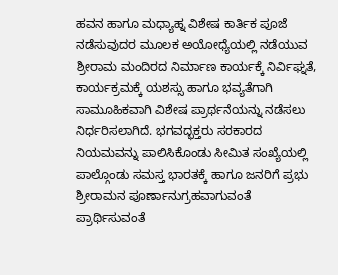ಹವನ ಹಾಗೂ ಮಧ್ಯಾಹ್ನ ವಿಶೇಷ ಕಾರ್ತಿಕ ಪೂಜೆ ನಡೆಸುವುದರ ಮೂಲಕ ಅಯೋಧ್ಯೆಯಲ್ಲಿ ನಡೆಯುವ ಶ್ರೀರಾಮ ಮಂದಿರದ ನಿರ್ಮಾಣ ಕಾರ್ಯಕ್ಕೆ ನಿರ್ವಿಘ್ನತೆ, ಕಾರ್ಯಕ್ರಮಕ್ಕೆ ಯಶಸ್ಸು ಹಾಗೂ ಭವ್ಯತೆಗಾಗಿ ಸಾಮೂಹಿಕವಾಗಿ ವಿಶೇಷ ಪ್ರಾರ್ಥನೆಯನ್ನು ನಡೆಸಲು ನಿರ್ಧರಿಸಲಾಗಿದೆ. ಭಗವದ್ಭಕ್ತರು ಸರಕಾರದ ನಿಯಮವನ್ನು ಪಾಲಿಸಿಕೊಂಡು ಸೀಮಿತ ಸಂಖ್ಯೆಯಲ್ಲಿ ಪಾಲ್ಗೊಂಡು ಸಮಸ್ತ ಭಾರತಕ್ಕೆ ಹಾಗೂ ಜನರಿಗೆ ಪ್ರಭು ಶ್ರೀರಾಮನ ಪೂರ್ಣಾನುಗ್ರಹವಾಗುವಂತೆ ಪ್ರಾರ್ಥಿಸುವಂತೆ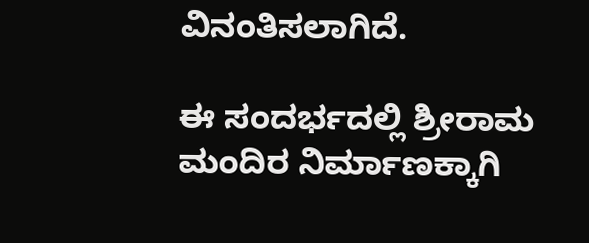ವಿನಂತಿಸಲಾಗಿದೆ.

ಈ ಸಂದರ್ಭದಲ್ಲಿ ಶ್ರೀರಾಮ ಮಂದಿರ ನಿರ್ಮಾಣಕ್ಕಾಗಿ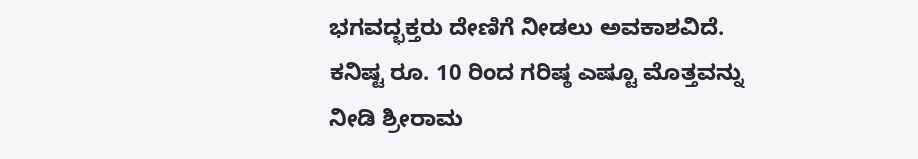ಭಗವದ್ಭಕ್ತರು ದೇಣಿಗೆ ನೀಡಲು ಅವಕಾಶವಿದೆ. ಕನಿಷ್ಟ ರೂ. 10 ರಿಂದ ಗರಿಷ್ಠ ಎಷ್ಟೂ ಮೊತ್ತವನ್ನು ನೀಡಿ ಶ್ರೀರಾಮ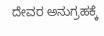ದೇವರ ಅನುಗ್ರಹಕ್ಕೆ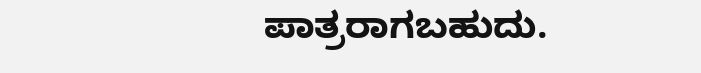ಪಾತ್ರರಾಗಬಹುದು.